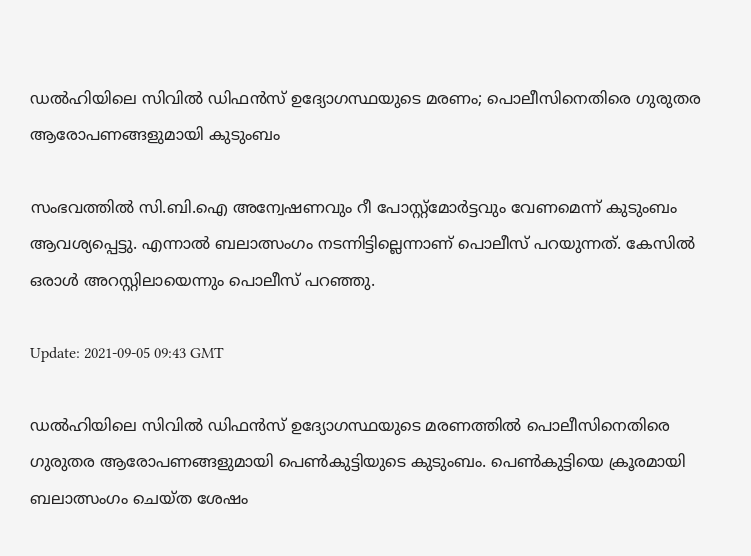ഡല്‍ഹിയിലെ സിവില്‍ ഡിഫന്‍സ് ഉദ്യോഗസ്ഥയുടെ മരണം; പൊലീസിനെതിരെ ഗുരുതര ആരോപണങ്ങളുമായി കുടുംബം

സംഭവത്തില്‍ സി.ബി.ഐ അന്വേഷണവും റീ പോസ്റ്റ്‌മോര്‍ട്ടവും വേണമെന്ന് കുടുംബം ആവശ്യപ്പെട്ടു. എന്നാല്‍ ബലാത്സംഗം നടന്നിട്ടില്ലെന്നാണ് പൊലീസ് പറയുന്നത്. കേസില്‍ ഒരാള്‍ അറസ്റ്റിലായെന്നും പൊലീസ് പറഞ്ഞു.

Update: 2021-09-05 09:43 GMT

ഡല്‍ഹിയിലെ സിവില്‍ ഡിഫന്‍സ് ഉദ്യോഗസ്ഥയുടെ മരണത്തില്‍ പൊലീസിനെതിരെ ഗുരുതര ആരോപണങ്ങളുമായി പെണ്‍കുട്ടിയുടെ കുടുംബം. പെണ്‍കുട്ടിയെ ക്രൂരമായി ബലാത്സംഗം ചെയ്ത ശേഷം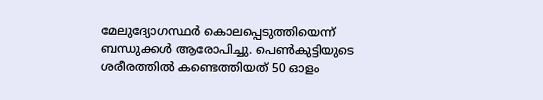മേലുദ്യോഗസ്ഥര്‍ കൊലപ്പെടുത്തിയെന്ന് ബന്ധുക്കള്‍ ആരോപിച്ചു. പെണ്‍കുട്ടിയുടെ ശരീരത്തില്‍ കണ്ടെത്തിയത് 50 ഓളം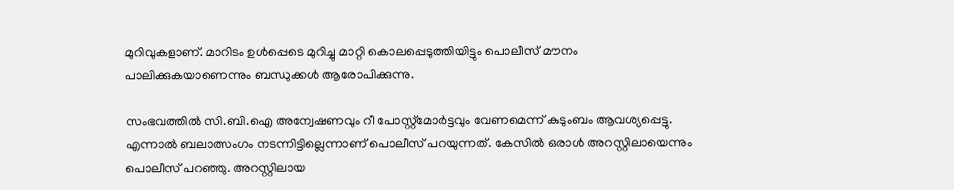മുറിവുകളാണ്. മാറിടം ഉള്‍പ്പെടെ മുറിച്ചു മാറ്റി കൊലപ്പെടുത്തിയിട്ടും പൊലീസ് മൗനം പാലിക്കുകയാണെന്നും ബന്ധുക്കള്‍ ആരോപിക്കുന്നു.

സംഭവത്തില്‍ സി.ബി.ഐ അന്വേഷണവും റീ പോസ്റ്റ്‌മോര്‍ട്ടവും വേണമെന്ന് കുടുംബം ആവശ്യപ്പെട്ടു. എന്നാല്‍ ബലാത്സംഗം നടന്നിട്ടില്ലെന്നാണ് പൊലീസ് പറയുന്നത്. കേസില്‍ ഒരാള്‍ അറസ്റ്റിലായെന്നും പൊലീസ് പറഞ്ഞു. അറസ്റ്റിലായ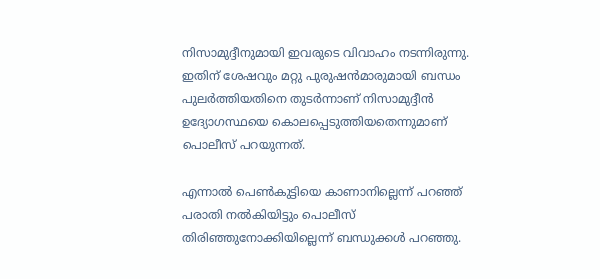നിസാമുദ്ദീനുമായി ഇവരുടെ വിവാഹം നടന്നിരുന്നു. ഇതിന് ശേഷവും മറ്റു പുരുഷന്‍മാരുമായി ബന്ധം പുലര്‍ത്തിയതിനെ തുടര്‍ന്നാണ് നിസാമുദ്ദീന്‍ ഉദ്യോഗസ്ഥയെ കൊലപ്പെടുത്തിയതെന്നുമാണ് പൊലീസ് പറയുന്നത്.

എന്നാല്‍ പെണ്‍കുട്ടിയെ കാണാനില്ലെന്ന് പറഞ്ഞ് പരാതി നല്‍കിയിട്ടും പൊലീസ് തിരിഞ്ഞുനോക്കിയില്ലെന്ന് ബന്ധുക്കള്‍ പറഞ്ഞു.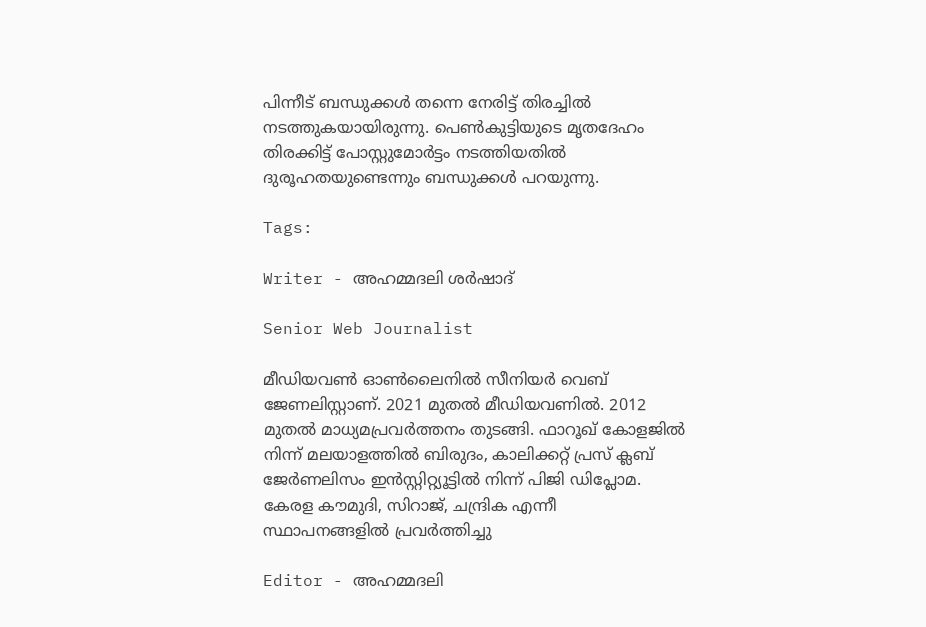പിന്നീട് ബന്ധുക്കള്‍ തന്നെ നേരിട്ട് തിരച്ചില്‍ നടത്തുകയായിരുന്നു. പെണ്‍കുട്ടിയുടെ മൃതദേഹം തിരക്കിട്ട് പോസ്റ്റുമോര്‍ട്ടം നടത്തിയതില്‍ ദുരൂഹതയുണ്ടെന്നും ബന്ധുക്കള്‍ പറയുന്നു.

Tags:

Writer - അഹമ്മദലി ശര്‍ഷാദ്

Senior Web Journalist

മീഡിയവൺ ഓൺലൈനിൽ സീനിയർ വെബ് ജേണലിസ്റ്റാണ്. 2021 മുതൽ മീഡിയവണിൽ. 2012 മുതൽ മാധ്യമപ്രവർത്തനം തുടങ്ങി. ഫാറൂഖ് കോളജിൽ നിന്ന് മലയാളത്തിൽ ബിരുദം, കാലിക്കറ്റ് പ്രസ് ക്ലബ് ജേർണലിസം ഇൻസ്റ്റിറ്റ്യൂട്ടിൽ നിന്ന് പിജി ഡിപ്ലോമ. കേരള കൗമുദി, സിറാജ്, ചന്ദ്രിക എന്നീ സ്ഥാപനങ്ങളിൽ പ്രവർത്തിച്ചു

Editor - അഹമ്മദലി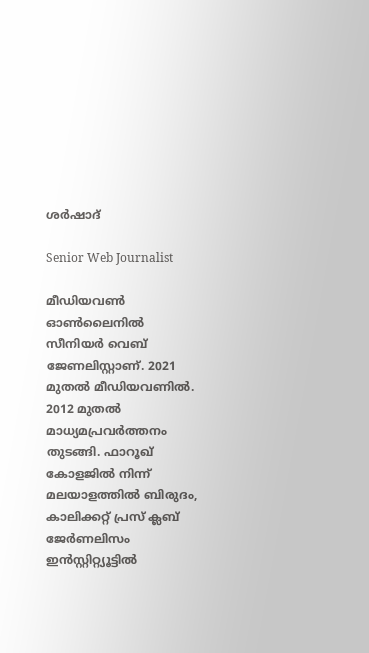ശര്‍ഷാദ്

Senior Web Journalist

മീഡിയവൺ ഓൺലൈനിൽ സീനിയർ വെബ് ജേണലിസ്റ്റാണ്. 2021 മുതൽ മീഡിയവണിൽ. 2012 മുതൽ മാധ്യമപ്രവർത്തനം തുടങ്ങി. ഫാറൂഖ് കോളജിൽ നിന്ന് മലയാളത്തിൽ ബിരുദം, കാലിക്കറ്റ് പ്രസ് ക്ലബ് ജേർണലിസം ഇൻസ്റ്റിറ്റ്യൂട്ടിൽ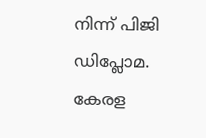നിന്ന് പിജി ഡിപ്ലോമ. കേരള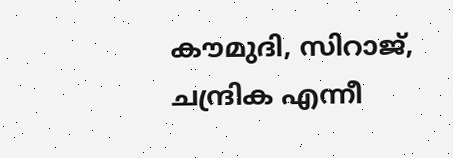കൗമുദി, സിറാജ്, ചന്ദ്രിക എന്നീ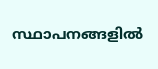സ്ഥാപനങ്ങളിൽ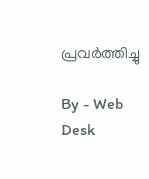പ്രവർത്തിച്ചു

By - Web Desk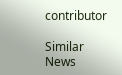contributor

Similar News